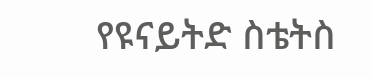የዩናይትድ ስቴትስ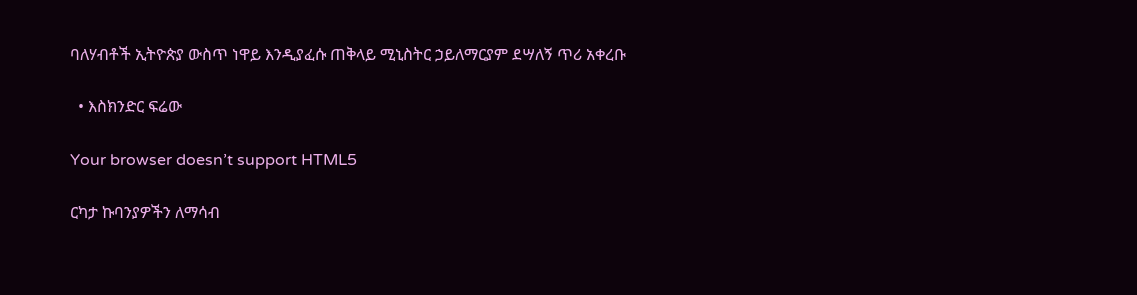ባለሃብቶች ኢትዮጵያ ውስጥ ነዋይ እንዲያፈሱ ጠቅላይ ሚኒስትር ኃይለማርያም ደሣለኝ ጥሪ አቀረቡ

  • እስክንድር ፍሬው

Your browser doesn’t support HTML5

ርካታ ኩባንያዎችን ለማሳብ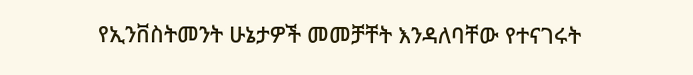የኢንቨስትመንት ሁኔታዎች መመቻቸት እንዳለባቸው የተናገሩት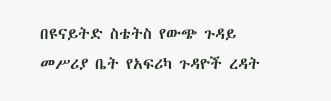በዩናይትድ ስቴትስ የውጭ ጉዳይ መሥሪያ ቤት የአፍሪካ ጉዳዮች ረዳት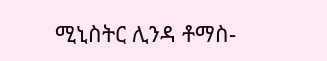ሚኒስትር ሊንዳ ቶማስ-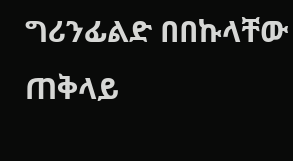ግሪንፊልድ በበኩላቸው ጠቅላይ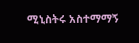ሚኒስትሩ አስተማማኝ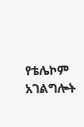የቴሌኮም አገልግሎት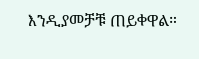እንዲያመቻቹ ጠይቀዋል።